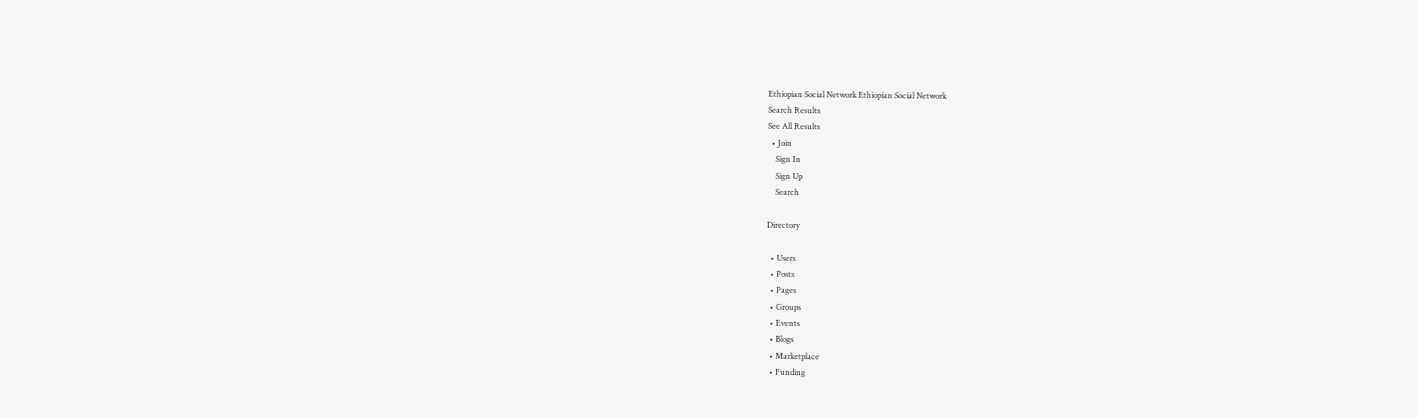Ethiopian Social Network Ethiopian Social Network
Search Results
See All Results
  • Join
    Sign In
    Sign Up
    Search

Directory

  • Users
  • Posts
  • Pages
  • Groups
  • Events
  • Blogs
  • Marketplace
  • Funding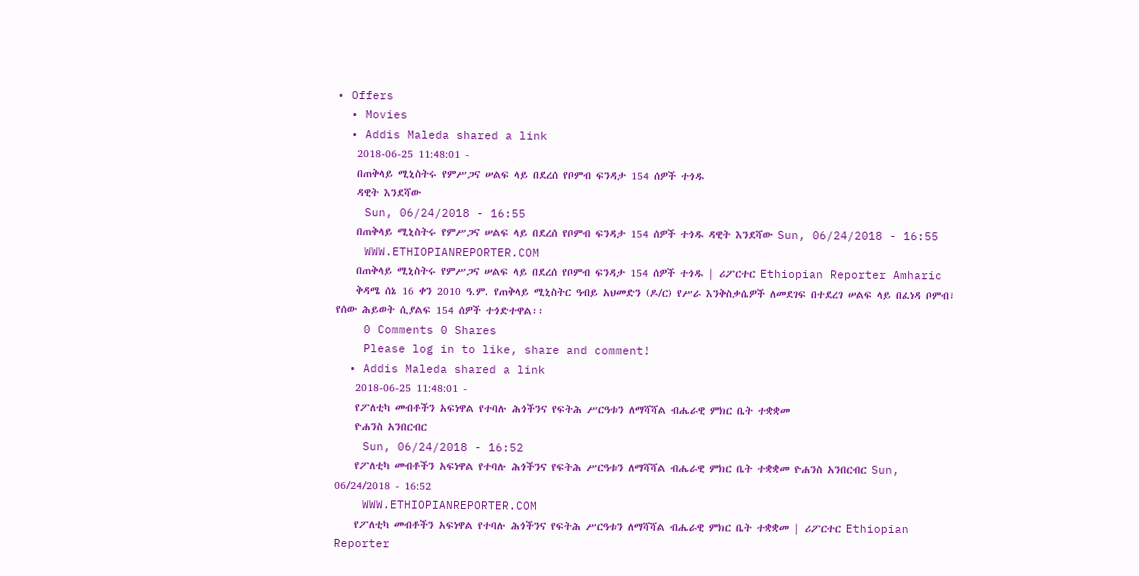• Offers
  • Movies
  • Addis Maleda shared a link
    2018-06-25 11:48:01 -
    በጠቅላይ ሚኒስትሩ የምሥጋና ሠልፍ ላይ በደረሰ የቦምብ ፍንዳታ 154 ሰዎች ተጎዱ
    ዳዊት እንደሻው
    Sun, 06/24/2018 - 16:55
    በጠቅላይ ሚኒስትሩ የምሥጋና ሠልፍ ላይ በደረሰ የቦምብ ፍንዳታ 154 ሰዎች ተጎዱ ዳዊት እንደሻው Sun, 06/24/2018 - 16:55
    WWW.ETHIOPIANREPORTER.COM
    በጠቅላይ ሚኒስትሩ የምሥጋና ሠልፍ ላይ በደረሰ የቦምብ ፍንዳታ 154 ሰዎች ተጎዱ | ሪፖርተር Ethiopian Reporter Amharic
    ቅዳሜ ሰኔ 16 ቀን 2010 ዓ.ም. የጠቅላይ ሚኒስትር ዓብይ አህመድን (ዶ/ር) የሥራ እንቅስቃሴዎች ለመደገፍ በተደረገ ሠልፍ ላይ በፈነዳ ቦምብ፣ የሰው ሕይወት ሲያልፍ 154 ሰዎች ተጎድተዋል፡፡
    0 Comments 0 Shares
    Please log in to like, share and comment!
  • Addis Maleda shared a link
    2018-06-25 11:48:01 -
    የፖለቲካ መብቶችን አፍነዋል የተባሉ ሕጎችንና የፍትሕ ሥርዓቱን ለማሻሻል ብሔራዊ ምክር ቤት ተቋቋመ
    ዮሐንስ አንበርብር
    Sun, 06/24/2018 - 16:52
    የፖለቲካ መብቶችን አፍነዋል የተባሉ ሕጎችንና የፍትሕ ሥርዓቱን ለማሻሻል ብሔራዊ ምክር ቤት ተቋቋመ ዮሐንስ አንበርብር Sun, 06/24/2018 - 16:52
    WWW.ETHIOPIANREPORTER.COM
    የፖለቲካ መብቶችን አፍነዋል የተባሉ ሕጎችንና የፍትሕ ሥርዓቱን ለማሻሻል ብሔራዊ ምክር ቤት ተቋቋመ | ሪፖርተር Ethiopian Reporter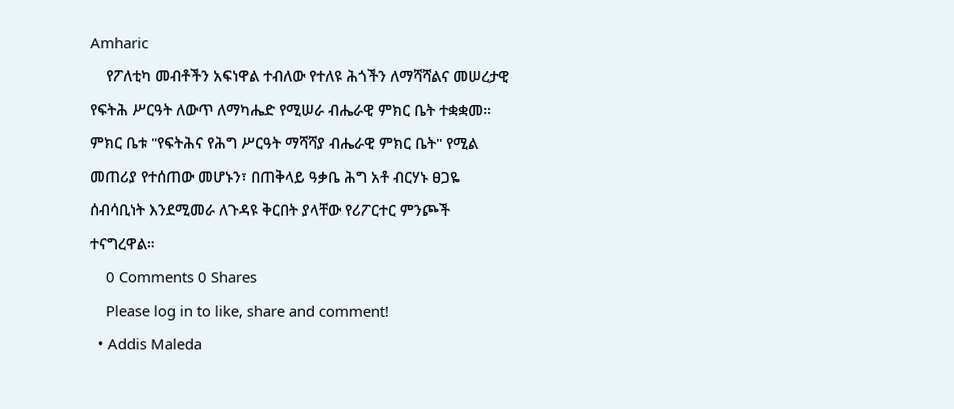Amharic
    የፖለቲካ መብቶችን አፍነዋል ተብለው የተለዩ ሕጎችን ለማሻሻልና መሠረታዊ የፍትሕ ሥርዓት ለውጥ ለማካሔድ የሚሠራ ብሔራዊ ምክር ቤት ተቋቋመ። ምክር ቤቱ "የፍትሕና የሕግ ሥርዓት ማሻሻያ ብሔራዊ ምክር ቤት" የሚል መጠሪያ የተሰጠው መሆኑን፣ በጠቅላይ ዓቃቤ ሕግ አቶ ብርሃኑ ፀጋዬ ሰብሳቢነት እንደሚመራ ለጉዳዩ ቅርበት ያላቸው የሪፖርተር ምንጮች ተናግረዋል።
    0 Comments 0 Shares
    Please log in to like, share and comment!
  • Addis Maleda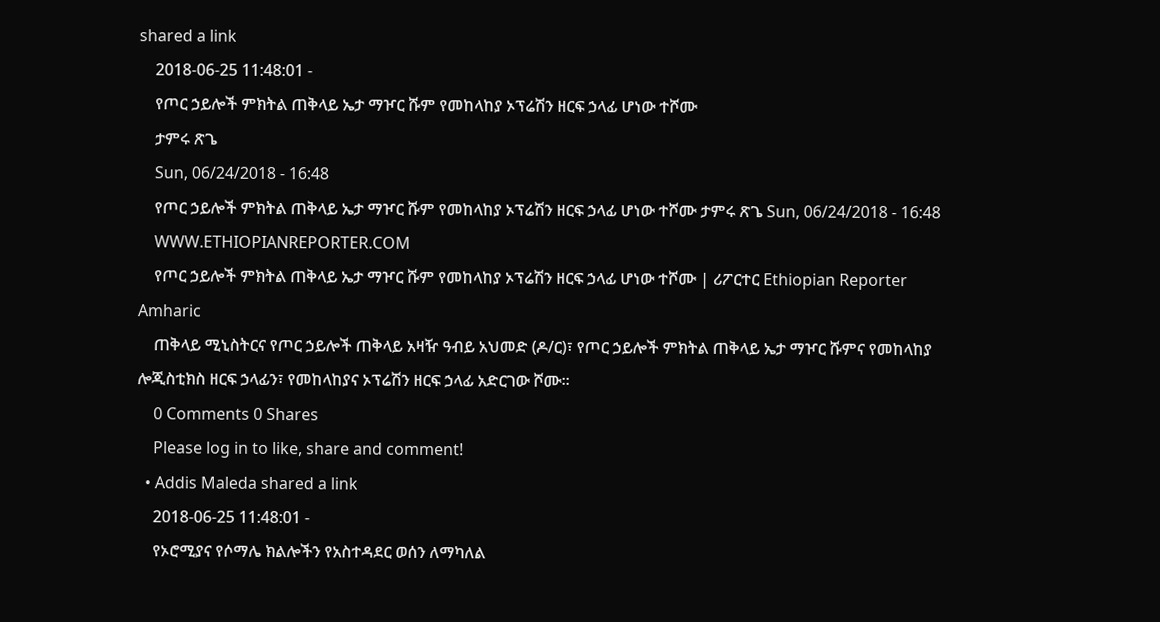shared a link
    2018-06-25 11:48:01 -
    የጦር ኃይሎች ምክትል ጠቅላይ ኤታ ማዦር ሹም የመከላከያ ኦፕሬሽን ዘርፍ ኃላፊ ሆነው ተሾሙ
    ታምሩ ጽጌ
    Sun, 06/24/2018 - 16:48
    የጦር ኃይሎች ምክትል ጠቅላይ ኤታ ማዦር ሹም የመከላከያ ኦፕሬሽን ዘርፍ ኃላፊ ሆነው ተሾሙ ታምሩ ጽጌ Sun, 06/24/2018 - 16:48
    WWW.ETHIOPIANREPORTER.COM
    የጦር ኃይሎች ምክትል ጠቅላይ ኤታ ማዦር ሹም የመከላከያ ኦፕሬሽን ዘርፍ ኃላፊ ሆነው ተሾሙ | ሪፖርተር Ethiopian Reporter Amharic
    ጠቅላይ ሚኒስትርና የጦር ኃይሎች ጠቅላይ አዛዥ ዓብይ አህመድ (ዶ/ር)፣ የጦር ኃይሎች ምክትል ጠቅላይ ኤታ ማዦር ሹምና የመከላከያ ሎጂስቲክስ ዘርፍ ኃላፊን፣ የመከላከያና ኦፕሬሽን ዘርፍ ኃላፊ አድርገው ሾሙ፡፡
    0 Comments 0 Shares
    Please log in to like, share and comment!
  • Addis Maleda shared a link
    2018-06-25 11:48:01 -
    የኦሮሚያና የሶማሌ ክልሎችን የአስተዳደር ወሰን ለማካለል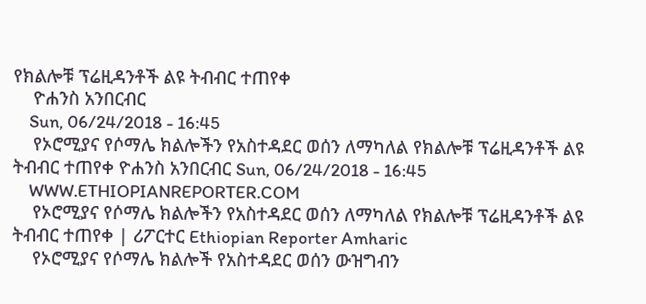የክልሎቹ ፕሬዚዳንቶች ልዩ ትብብር ተጠየቀ
    ዮሐንስ አንበርብር
    Sun, 06/24/2018 - 16:45
    የኦሮሚያና የሶማሌ ክልሎችን የአስተዳደር ወሰን ለማካለል የክልሎቹ ፕሬዚዳንቶች ልዩ ትብብር ተጠየቀ ዮሐንስ አንበርብር Sun, 06/24/2018 - 16:45
    WWW.ETHIOPIANREPORTER.COM
    የኦሮሚያና የሶማሌ ክልሎችን የአስተዳደር ወሰን ለማካለል የክልሎቹ ፕሬዚዳንቶች ልዩ ትብብር ተጠየቀ | ሪፖርተር Ethiopian Reporter Amharic
    የኦሮሚያና የሶማሌ ክልሎች የአስተዳደር ወሰን ውዝግብን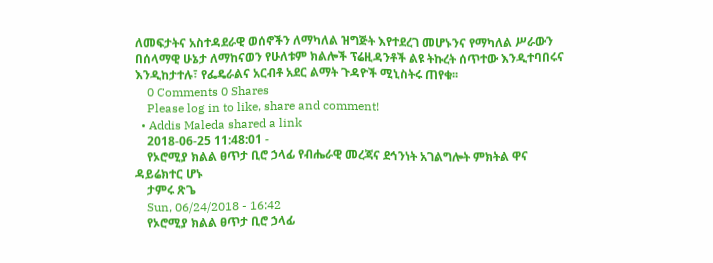ለመፍታትና አስተዳደራዊ ወሰኖችን ለማካለል ዝግጅት እየተደረገ መሆኑንና የማካለል ሥራውን በሰላማዊ ሁኔታ ለማከናወን የሁለቱም ክልሎች ፕሬዚዳንቶች ልዩ ትኩረት ሰጥተው እንዲተባበሩና እንዲከታተሉ፣ የፌዴራልና አርብቶ አደር ልማት ጉዳዮች ሚኒስትሩ ጠየቁ፡፡
    0 Comments 0 Shares
    Please log in to like, share and comment!
  • Addis Maleda shared a link
    2018-06-25 11:48:01 -
    የኦሮሚያ ክልል ፀጥታ ቢሮ ኃላፊ የብሔራዊ መረጃና ደኅንነት አገልግሎት ምክትል ዋና ዳይሬክተር ሆኑ
    ታምሩ ጽጌ
    Sun, 06/24/2018 - 16:42
    የኦሮሚያ ክልል ፀጥታ ቢሮ ኃላፊ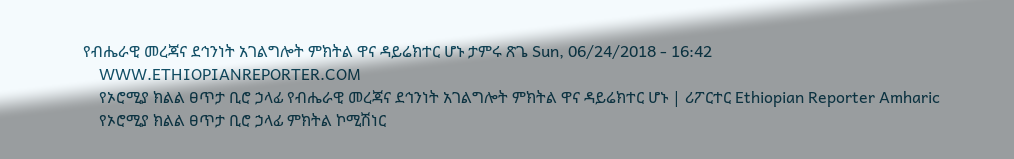የብሔራዊ መረጃና ደኅንነት አገልግሎት ምክትል ዋና ዳይሬክተር ሆኑ ታምሩ ጽጌ Sun, 06/24/2018 - 16:42
    WWW.ETHIOPIANREPORTER.COM
    የኦሮሚያ ክልል ፀጥታ ቢሮ ኃላፊ የብሔራዊ መረጃና ደኅንነት አገልግሎት ምክትል ዋና ዳይሬክተር ሆኑ | ሪፖርተር Ethiopian Reporter Amharic
    የኦሮሚያ ክልል ፀጥታ ቢሮ ኃላፊ ምክትል ኮሚሽነር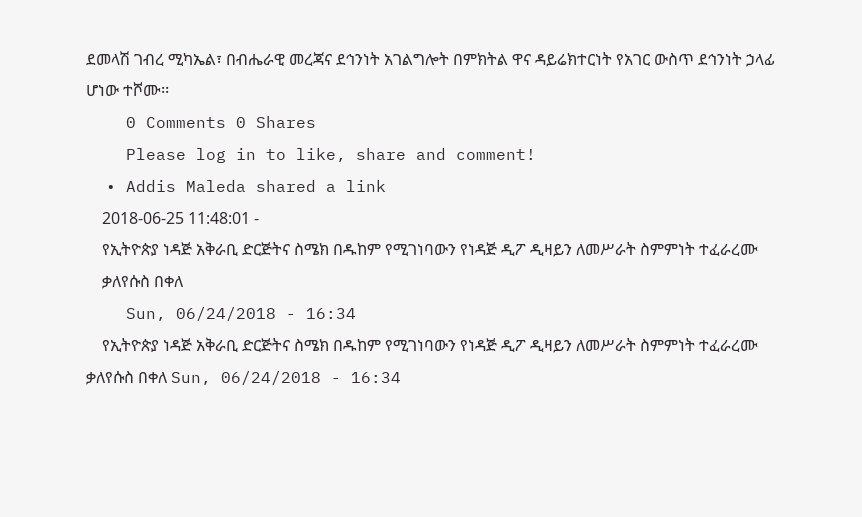ደመላሽ ገብረ ሚካኤል፣ በብሔራዊ መረጃና ደኅንነት አገልግሎት በምክትል ዋና ዳይሬክተርነት የአገር ውስጥ ደኅንነት ኃላፊ ሆነው ተሾሙ፡፡
    0 Comments 0 Shares
    Please log in to like, share and comment!
  • Addis Maleda shared a link
    2018-06-25 11:48:01 -
    የኢትዮጵያ ነዳጅ አቅራቢ ድርጅትና ስሜክ በዱከም የሚገነባውን የነዳጅ ዲፖ ዲዛይን ለመሥራት ስምምነት ተፈራረሙ
    ቃለየሱስ በቀለ
    Sun, 06/24/2018 - 16:34
    የኢትዮጵያ ነዳጅ አቅራቢ ድርጅትና ስሜክ በዱከም የሚገነባውን የነዳጅ ዲፖ ዲዛይን ለመሥራት ስምምነት ተፈራረሙ ቃለየሱስ በቀለ Sun, 06/24/2018 - 16:34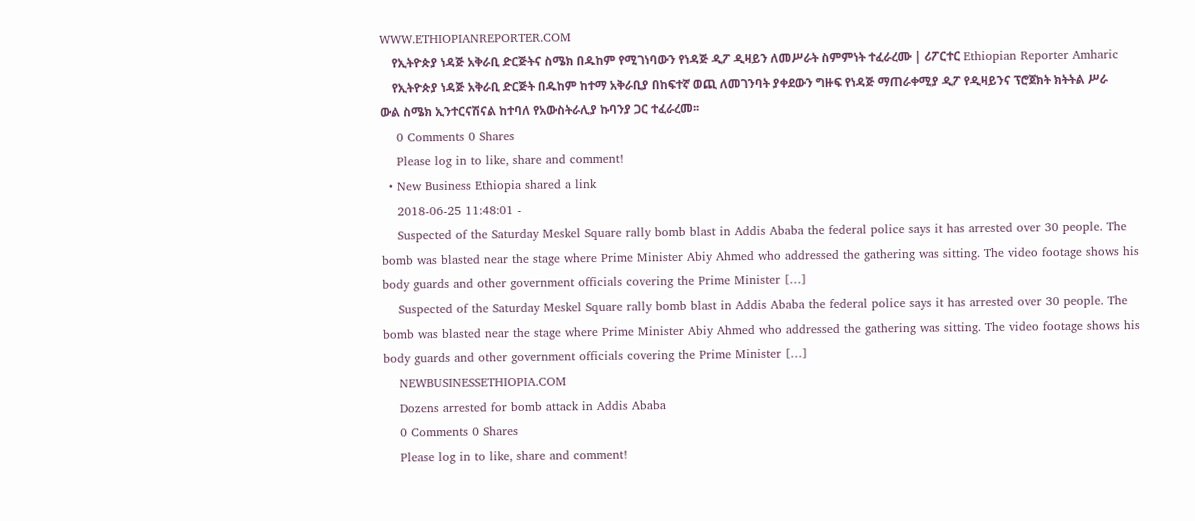WWW.ETHIOPIANREPORTER.COM
    የኢትዮጵያ ነዳጅ አቅራቢ ድርጅትና ስሜክ በዱከም የሚገነባውን የነዳጅ ዲፖ ዲዛይን ለመሥራት ስምምነት ተፈራረሙ | ሪፖርተር Ethiopian Reporter Amharic
    የኢትዮጵያ ነዳጅ አቅራቢ ድርጅት በዱከም ከተማ አቅራቢያ በከፍተኛ ወጪ ለመገንባት ያቀደውን ግዙፍ የነዳጅ ማጠራቀሚያ ዲፖ የዲዛይንና ፕሮጀክት ክትትል ሥራ ውል ስሜክ ኢንተርናሽናል ከተባለ የአውስትራሊያ ኩባንያ ጋር ተፈራረመ፡፡
    0 Comments 0 Shares
    Please log in to like, share and comment!
  • New Business Ethiopia shared a link
    2018-06-25 11:48:01 -
    Suspected of the Saturday Meskel Square rally bomb blast in Addis Ababa the federal police says it has arrested over 30 people. The bomb was blasted near the stage where Prime Minister Abiy Ahmed who addressed the gathering was sitting. The video footage shows his body guards and other government officials covering the Prime Minister […]
    Suspected of the Saturday Meskel Square rally bomb blast in Addis Ababa the federal police says it has arrested over 30 people. The bomb was blasted near the stage where Prime Minister Abiy Ahmed who addressed the gathering was sitting. The video footage shows his body guards and other government officials covering the Prime Minister […]
    NEWBUSINESSETHIOPIA.COM
    Dozens arrested for bomb attack in Addis Ababa
    0 Comments 0 Shares
    Please log in to like, share and comment!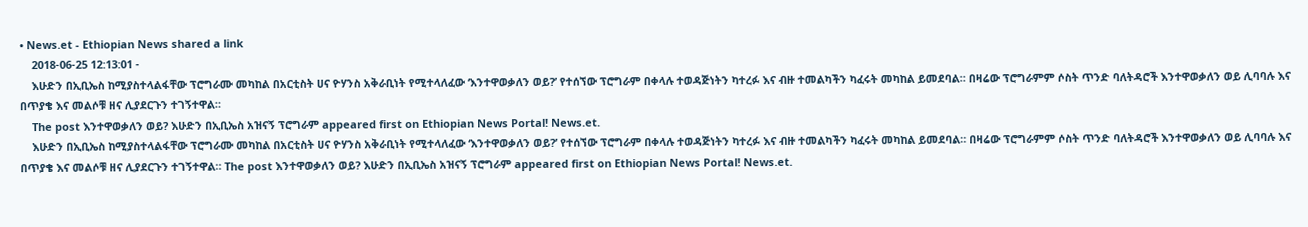• News.et - Ethiopian News shared a link
    2018-06-25 12:13:01 -
    እሁድን በኢቢኤስ ከሚያስተላልፋቸው ፕሮግራሙ መካከል በአርቲስት ሀና ዮሃንስ አቅራቢነት የሚተላለፈው ‘እንተዋወቃለን ወይ?’ የተሰኘው ፕሮግራም በቀላሉ ተወዳጅነትን ካተረፉ እና ብዙ ተመልካችን ካፈሩት መካከል ይመደባል። በዛሬው ፕሮግራምም ሶስት ጥንድ ባለትዳሮች እንተዋወቃለን ወይ ሊባባሉ እና በጥያቄ እና መልሶቹ ዘና ሊያደርጉን ተገኝተዋል።
    The post እንተዋወቃለን ወይ? እሁድን በኢቢኤስ አዝናኝ ፕሮግራም appeared first on Ethiopian News Portal! News.et.
    እሁድን በኢቢኤስ ከሚያስተላልፋቸው ፕሮግራሙ መካከል በአርቲስት ሀና ዮሃንስ አቅራቢነት የሚተላለፈው ‘እንተዋወቃለን ወይ?’ የተሰኘው ፕሮግራም በቀላሉ ተወዳጅነትን ካተረፉ እና ብዙ ተመልካችን ካፈሩት መካከል ይመደባል። በዛሬው ፕሮግራምም ሶስት ጥንድ ባለትዳሮች እንተዋወቃለን ወይ ሊባባሉ እና በጥያቄ እና መልሶቹ ዘና ሊያደርጉን ተገኝተዋል። The post እንተዋወቃለን ወይ? እሁድን በኢቢኤስ አዝናኝ ፕሮግራም appeared first on Ethiopian News Portal! News.et.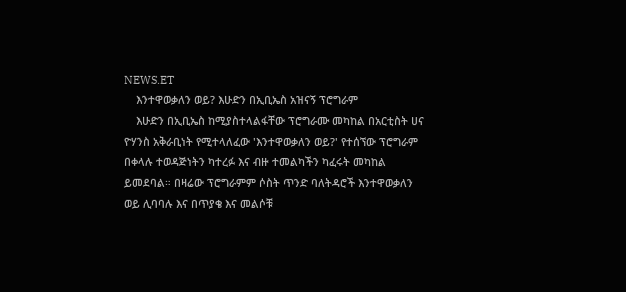NEWS.ET
    እንተዋወቃለን ወይ? እሁድን በኢቢኤስ አዝናኝ ፕሮግራም
    እሁድን በኢቢኤስ ከሚያስተላልፋቸው ፕሮግራሙ መካከል በአርቲስት ሀና ዮሃንስ አቅራቢነት የሚተላለፈው 'እንተዋወቃለን ወይ?' የተሰኘው ፕሮግራም በቀላሉ ተወዳጅነትን ካተረፉ እና ብዙ ተመልካችን ካፈሩት መካከል ይመደባል። በዛሬው ፕሮግራምም ሶስት ጥንድ ባለትዳሮች እንተዋወቃለን ወይ ሊባባሉ እና በጥያቄ እና መልሶቹ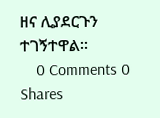ዘና ሊያደርጉን ተገኝተዋል።
    0 Comments 0 Shares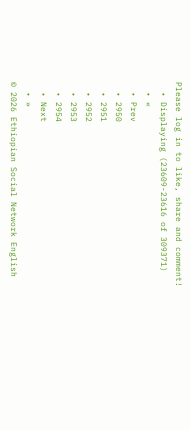Please log in to like, share and comment!
  • Displaying (23609-23616 of 309371)
  • «
  • Prev
  • 2950
  • 2951
  • 2952
  • 2953
  • 2954
  • Next
  • »
© 2026 Ethiopian Social Network English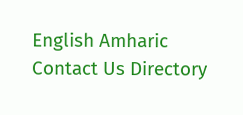English Amharic
Contact Us Directory